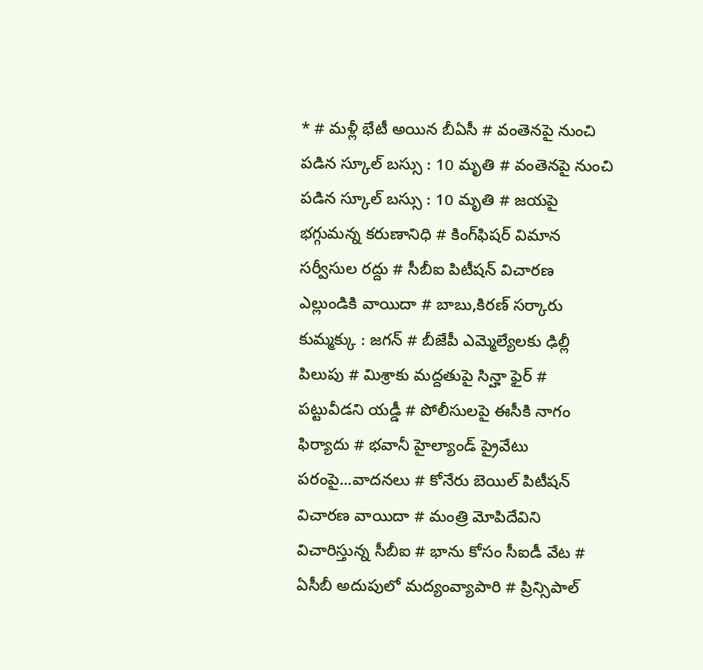* # మళ్లీ భేటీ అయిన బీఏసీ # వంతెనపై నుంచి పడిన స్కూల్‌ బస్సు : 10 మృతి # వంతెనపై నుంచి పడిన స్కూల్‌ బస్సు : 10 మృతి # జయపై భగ్గుమన్న కరుణానిధి # కింగ్‌ఫిషర్‌ విమాన సర్వీసుల రద్దు # సీబీఐ పిటీషన్‌ విచారణ ఎల్లుండికి వాయిదా # బాబు,కిరణ్‌ సర్కారు కుమ్మక్కు : జగన్‌ # బీజేపీ ఎమ్మెల్యేలకు ఢిల్లీ పిలుపు # మిశ్రాకు మద్దతుపై సిన్హా ఫైర్‌ # పట్టువీడని యడ్డీ # పోలీసులపై ఈసీకి నాగం ఫిర్యాదు # భవానీ హైల్యాండ్‌ ప్రైవేటు పరంపై...వాదనలు # కోనేరు బెయిల్‌ పిటీషన్‌ విచారణ వాయిదా # మంత్రి మోపిదేవిని విచారిస్తున్న సీబీఐ # భాను కోసం సీఐడీ వేట # ఏసీబీ అదుపులో మద్యంవ్యాపారి # ప్రిన్సిపాల్‌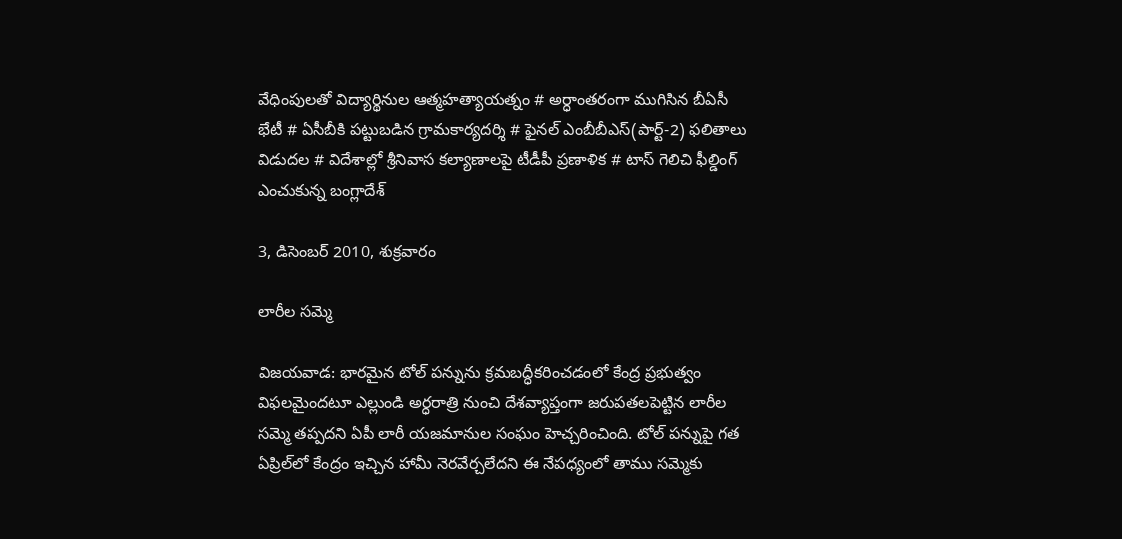వేధింపులతో విద్యార్థినుల ఆత్మహత్యాయత్నం # అర్ధాంతరంగా ముగిసిన బీఏసీ భేటీ # ఏసీబీకి పట్టుబడిన గ్రామకార్యదర్శి # ఫైనల్‌ ఎంబీబీఎస్‌(పార్ట్‌-2) ఫలితాలు విడుదల # విదేశాల్లో శ్రీనివాస కల్యాణాలపై టీడీపీ ప్రణాళిక # టాస్‌ గెలిచి ఫీల్డింగ్‌ ఎంచుకున్న బంగ్లాదేశ్‌

3, డిసెంబర్ 2010, శుక్రవారం

లారీల సమ్మె

విజయవాడ: భారమైన టోల్‌ పన్నును క్రమబద్ధీకరించడంలో కేంద్ర ప్రభుత్వం విఫలమైందటూ ఎల్లుండి అర్ధరాత్రి నుంచి దేశవ్యాప్తంగా జరుపతలపెట్టిన లారీల సమ్మె తప్పదని ఏపీ లారీ యజమానుల సంఘం హెచ్చరించింది. టోల్‌ పన్నుపై గత ఏప్రిల్‌లో కేంద్రం ఇచ్చిన హామీ నెరవేర్చలేదని ఈ నేపధ్యంలో తాము సమ్మెకు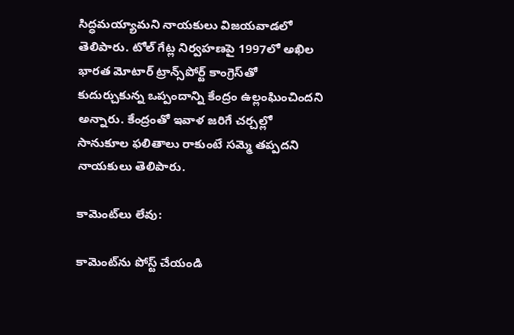సిద్ధమయ్యామని నాయకులు విజయవాడలో తెలిపారు. టోల్‌ గేట్ల నిర్వహణపై 1997లో అఖిల భారత మోటార్‌ ట్రాన్స్‌పోర్ట్‌ కాంగ్రెస్‌తో కుదుర్చుకున్న ఒప్పందాన్ని కేంద్రం ఉల్లంఘించిందని అన్నారు. కేంద్రంతో ఇవాళ జరిగే చర్చల్లో సానుకూల ఫలితాలు రాకుంటే సమ్మె తప్పదని నాయకులు తెలిపారు.

కామెంట్‌లు లేవు:

కామెంట్‌ను పోస్ట్ చేయండి